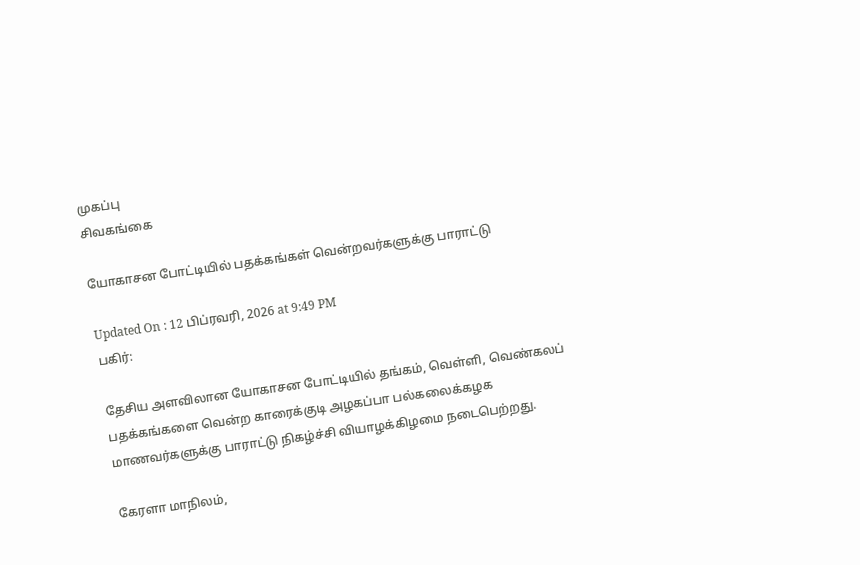முகப்பு
சிவகங்கை

யோகாசன போட்டியில் பதக்கங்கள் வென்றவர்களுக்கு பாராட்டு

Updated On : 12 பிப்ரவரி, 2026 at 9:49 PM
பகிர்:

தேசிய அளவிலான யோகாசன போட்டியில் தங்கம், வெள்ளி, வெண்கலப் பதக்கங்களை வென்ற காரைக்குடி அழகப்பா பல்கலைக்கழக மாணவர்களுக்கு பாராட்டு நிகழ்ச்சி வியாழக்கிழமை நடைபெற்றது.

கேரளா மாநிலம்,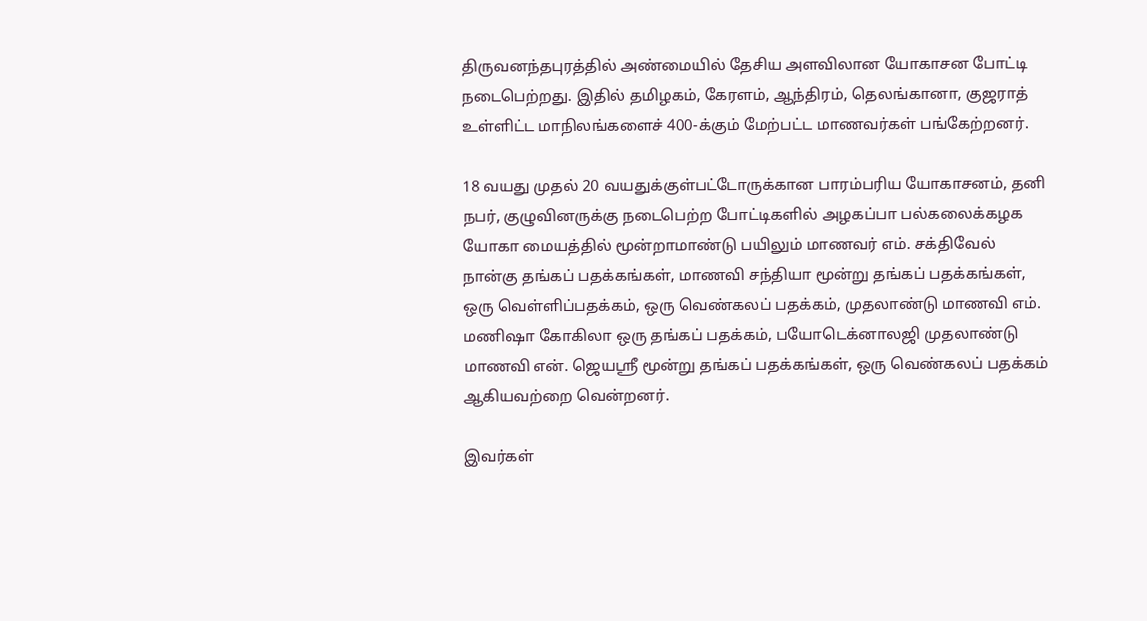திருவனந்தபுரத்தில் அண்மையில் தேசிய அளவிலான யோகாசன போட்டி நடைபெற்றது. இதில் தமிழகம், கேரளம், ஆந்திரம், தெலங்கானா, குஜராத் உள்ளிட்ட மாநிலங்களைச் 400-க்கும் மேற்பட்ட மாணவர்கள் பங்கேற்றனர்.

18 வயது முதல் 20 வயதுக்குள்பட்டோருக்கான பாரம்பரிய யோகாசனம், தனி நபர், குழுவினருக்கு நடைபெற்ற போட்டிகளில் அழகப்பா பல்கலைக்கழக யோகா மையத்தில் மூன்றாமாண்டு பயிலும் மாணவர் எம். சக்திவேல் நான்கு தங்கப் பதக்கங்கள், மாணவி சந்தியா மூன்று தங்கப் பதக்கங்கள், ஒரு வெள்ளிப்பதக்கம், ஒரு வெண்கலப் பதக்கம், முதலாண்டு மாணவி எம். மணிஷா கோகிலா ஒரு தங்கப் பதக்கம், பயோடெக்னாலஜி முதலாண்டு மாணவி என். ஜெயஸ்ரீ மூன்று தங்கப் பதக்கங்கள், ஒரு வெண்கலப் பதக்கம் ஆகியவற்றை வென்றனர்.

இவர்கள்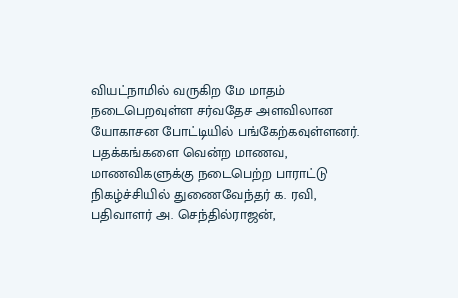வியட்நாமில் வருகிற மே மாதம் நடைபெறவுள்ள சர்வதேச அளவிலான யோகாசன போட்டியில் பங்கேற்கவுள்ளனர். பதக்கங்களை வென்ற மாணவ, மாணவிகளுக்கு நடைபெற்ற பாராட்டு நிகழ்ச்சியில் துணைவேந்தர் க. ரவி, பதிவாளர் அ. செந்தில்ராஜன்,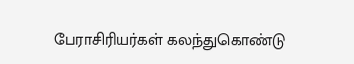பேராசிரியர்கள் கலந்துகொண்டு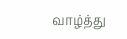வாழ்த்து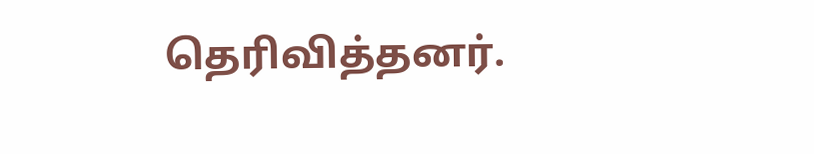தெரிவித்தனர்.